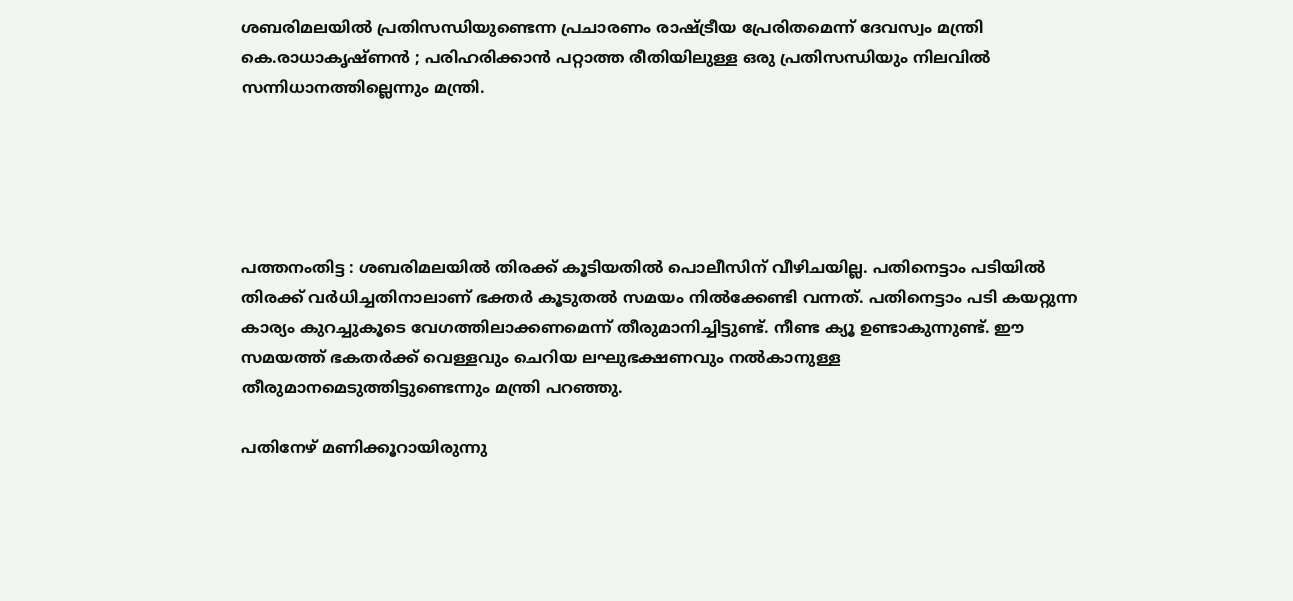ശബരിമലയില്‍ പ്രതിസന്ധിയുണ്ടെന്ന പ്രചാരണം രാഷ്ട്രീയ പ്രേരിതമെന്ന് ദേവസ്വം മന്ത്രി കെ.രാധാകൃഷ്ണൻ ; പരിഹരിക്കാൻ പറ്റാത്ത രീതിയിലുള്ള ഒരു പ്രതിസന്ധിയും നിലവില്‍ സന്നിധാനത്തില്ലെന്നും മന്ത്രി.





പത്തനംതിട്ട : ശബരിമലയില്‍ തിരക്ക് കൂടിയതില്‍ പൊലീസിന് വീഴിചയില്ല. പതിനെട്ടാം പടിയില്‍ തിരക്ക് വര്‍ധിച്ചതിനാലാണ് ഭക്തര്‍ കൂടുതല്‍ സമയം നില്‍ക്കേണ്ടി വന്നത്. പതിനെട്ടാം പടി കയറ്റുന്ന കാര്യം കുറച്ചുകൂടെ വേഗത്തിലാക്കണമെന്ന് തീരുമാനിച്ചിട്ടുണ്ട്. നീണ്ട ക്യൂ ഉണ്ടാകുന്നുണ്ട്. ഈ സമയത്ത് ഭകതര്‍ക്ക് വെള്ളവും ചെറിയ ലഘുഭക്ഷണവും നല്‍കാനുള്ള തീരുമാനമെടുത്തിട്ടുണ്ടെന്നും മന്ത്രി പറഞ്ഞു.

പതിനേഴ് മണിക്കൂറായിരുന്നു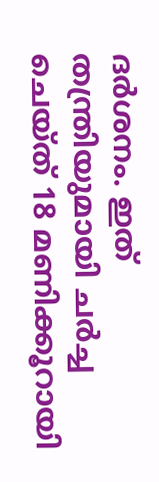ദര്‍ശനം. ഇത് തന്ത്രിയുമായി ചര്‍ച്ച ചെയ്ത് 18 മണിക്കൂറായി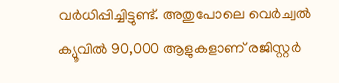വര്‍ധിപ്പിച്ചിട്ടുണ്ട്. അതുപോലെ വെര്‍ച്വല്‍ ക്യൂവില്‍ 90,000 ആളുകളാണ് രജിസ്റ്റര്‍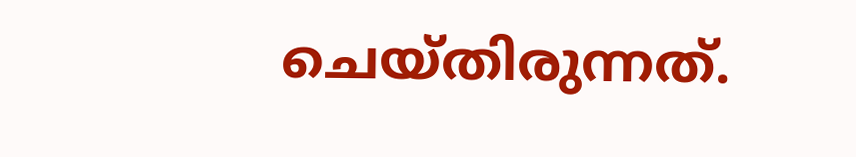ചെയ്തിരുന്നത്.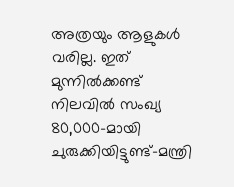അത്രയും ആളുകള്‍ വരില്ല. ഇത് മുന്നില്‍ക്കണ്ട് നിലവില്‍ സംഖ്യ 80,000-മായി ചുരുക്കിയിട്ടുണ്ട്-മന്ത്രി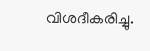വിശദീകരിച്ചു.